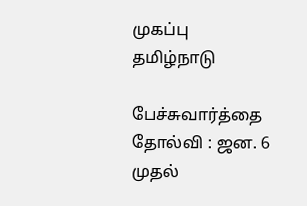முகப்பு
தமிழ்நாடு

பேச்சுவார்த்தை தோல்வி : ஜன. 6 முதல்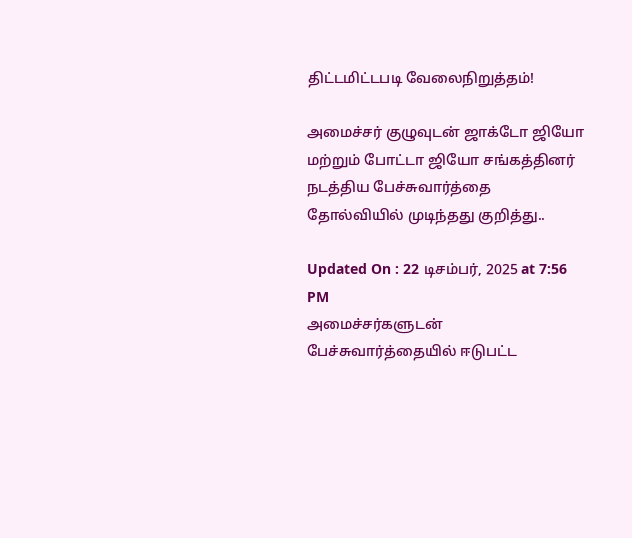திட்டமிட்டபடி வேலைநிறுத்தம்!

அமைச்சர் குழுவுடன் ஜாக்டோ ஜியோ மற்றும் போட்டா ஜியோ சங்கத்தினர் நடத்திய பேச்சுவார்த்தை தோல்வியில் முடிந்தது குறித்து..

Updated On : 22 டிசம்பர், 2025 at 7:56 PM
அமைச்சர்களுடன் பேச்சுவார்த்தையில் ஈடுபட்ட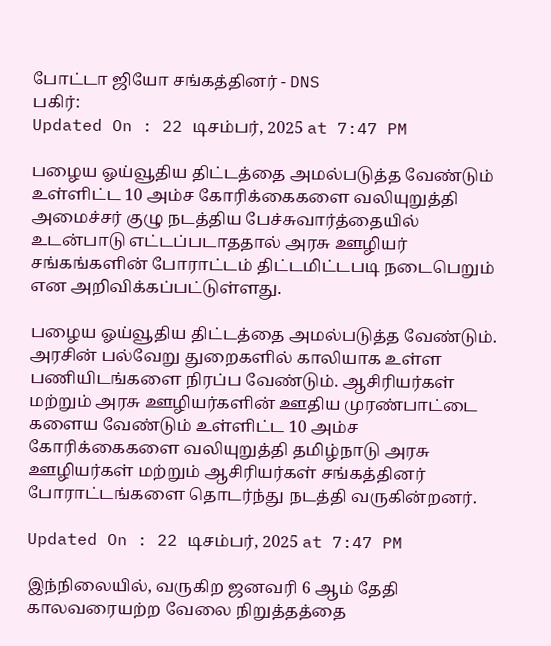போட்டா ஜியோ சங்கத்தினர் - DNS
பகிர்:
Updated On : 22 டிசம்பர், 2025 at 7:47 PM

பழைய ஓய்வூதிய திட்டத்தை அமல்படுத்த வேண்டும் உள்ளிட்ட 10 அம்ச கோரிக்கைகளை வலியுறுத்தி அமைச்சர் குழு நடத்திய பேச்சுவார்த்தையில் உடன்பாடு எட்டப்படாததால் அரசு ஊழியர் சங்கங்களின் போராட்டம் திட்டமிட்டபடி நடைபெறும் என அறிவிக்கப்பட்டுள்ளது.

பழைய ஓய்வூதிய திட்டத்தை அமல்படுத்த வேண்டும். அரசின் பல்வேறு துறைகளில் காலியாக உள்ள பணியிடங்களை நிரப்ப வேண்டும். ஆசிரியர்கள் மற்றும் அரசு ஊழியர்களின் ஊதிய முரண்பாட்டை களைய வேண்டும் உள்ளிட்ட 10 அம்ச கோரிக்கைகளை வலியுறுத்தி தமிழ்நாடு அரசு ஊழியர்கள் மற்றும் ஆசிரியர்கள் சங்கத்தினர் போராட்டங்களை தொடர்ந்து நடத்தி வருகின்றனர்.

Updated On : 22 டிசம்பர், 2025 at 7:47 PM

இந்நிலையில், வருகிற ஜனவரி 6 ஆம் தேதி காலவரையற்ற வேலை நிறுத்தத்தை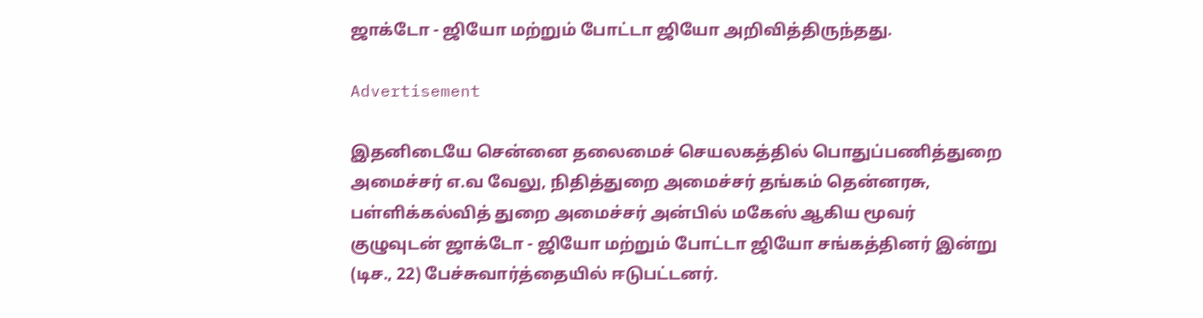ஜாக்டோ - ஜியோ மற்றும் போட்டா ஜியோ அறிவித்திருந்தது.

Advertisement

இதனிடையே சென்னை தலைமைச் செயலகத்தில் பொதுப்பணித்துறை அமைச்சர் எ.வ வேலு, நிதித்துறை அமைச்சர் தங்கம் தென்னரசு, பள்ளிக்கல்வித் துறை அமைச்சர் அன்பில் மகேஸ் ஆகிய மூவர் குழுவுடன் ஜாக்டோ - ஜியோ மற்றும் போட்டா ஜியோ சங்கத்தினர் இன்று (டிச., 22) பேச்சுவார்த்தையில் ஈடுபட்டனர்.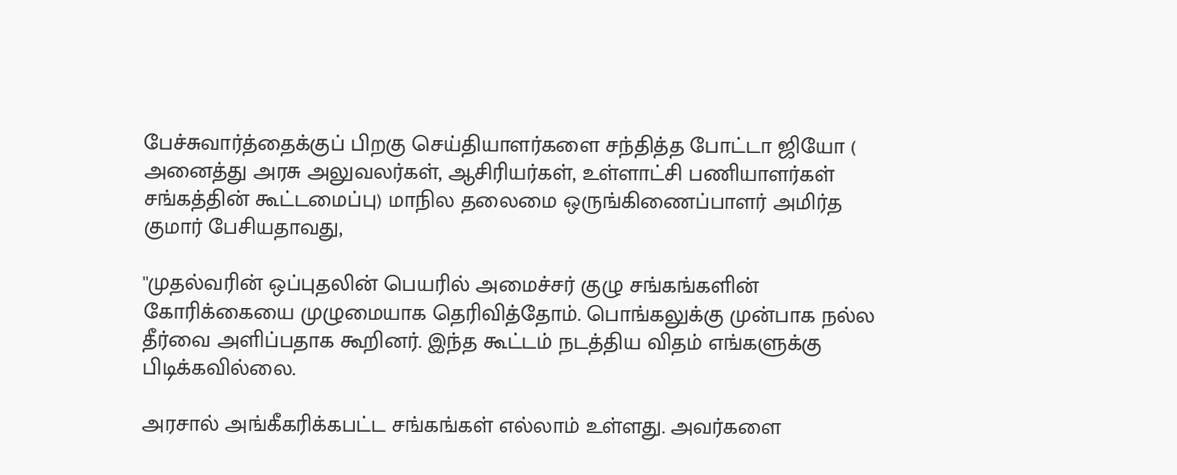பேச்சுவார்த்தைக்குப் பிறகு செய்தியாளர்களை சந்தித்த போட்டா ஜியோ ( அனைத்து அரசு அலுவலர்கள், ஆசிரியர்கள், உள்ளாட்சி பணியாளர்கள் சங்கத்தின் கூட்டமைப்பு) மாநில தலைமை ஒருங்கிணைப்பாளர் அமிர்த குமார் பேசியதாவது,

''முதல்வரின் ஒப்புதலின் பெயரில் அமைச்சர் குழு சங்கங்களின் கோரிக்கையை முழுமையாக தெரிவித்தோம். பொங்கலுக்கு முன்பாக நல்ல தீர்வை அளிப்பதாக கூறினர். இந்த கூட்டம் நடத்திய விதம் எங்களுக்கு பிடிக்கவில்லை.

அரசால் அங்கீகரிக்கபட்ட சங்கங்கள் எல்லாம் உள்ளது. அவர்களை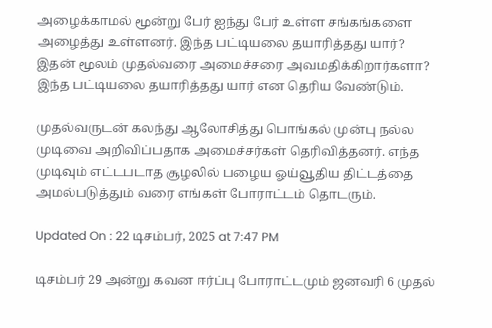அழைக்காமல் மூன்று பேர் ஐந்து பேர் உள்ள சங்கங்களை அழைத்து உள்ளனர். இந்த பட்டியலை தயாரித்தது யார்? இதன் மூலம் முதல்வரை அமைச்சரை அவமதிக்கிறார்களா? இந்த பட்டியலை தயாரித்தது யார் என தெரிய வேண்டும்.

முதல்வருடன் கலந்து ஆலோசித்து பொங்கல் முன்பு நல்ல முடிவை அறிவிப்பதாக அமைச்சர்கள் தெரிவித்தனர். எந்த முடிவும் எட்டபடாத சூழலில் பழைய ஓய்வூதிய திட்டத்தை அமல்படுத்தும் வரை எங்கள் போராட்டம் தொடரும்.

Updated On : 22 டிசம்பர், 2025 at 7:47 PM

டிசம்பர் 29 அன்று கவன ஈர்ப்பு போராட்டமும் ஜனவரி 6 முதல்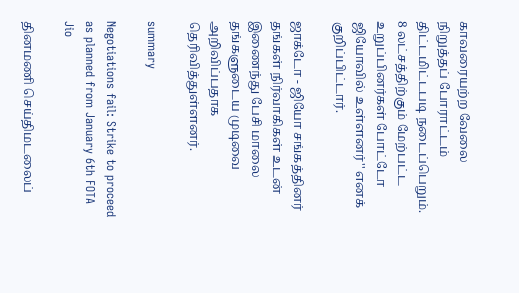காவரையற்ற வேலை நிறுத்தப் போராட்டம் திட்டமிட்டபடி நடைப்பெறும். 8 லட்சத்திற்கும் மேற்பட்ட உறுப்பினர்கள் போட்டோ ஜியோவில் உள்ளனர்'' எனக் குறிப்பிட்டார்.

ஜாக்டோ - ஜியோ சங்கத்தினர் தங்கள் நிர்வாகிகள் உடன் இணைந்து பேசி மாலை தங்களுடைய முடிவை அறிவிப்பதாக தெரிவித்துள்ளனர்.

summary

Negotiations fail: Strike to proceed as planned from January 6th FOTA Jio

தினமணி செய்திமடலைப்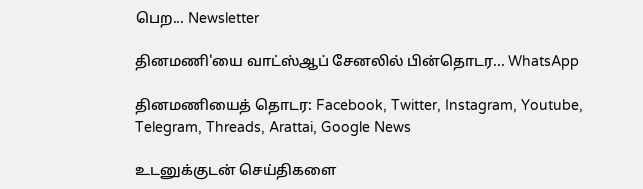பெற... Newsletter

தினமணி'யை வாட்ஸ்ஆப் சேனலில் பின்தொடர... WhatsApp

தினமணியைத் தொடர: Facebook, Twitter, Instagram, Youtube, Telegram, Threads, Arattai, Google News

உடனுக்குடன் செய்திகளை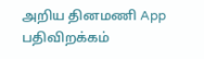அறிய தினமணி App பதிவிறக்கம்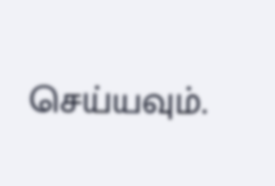செய்யவும்.